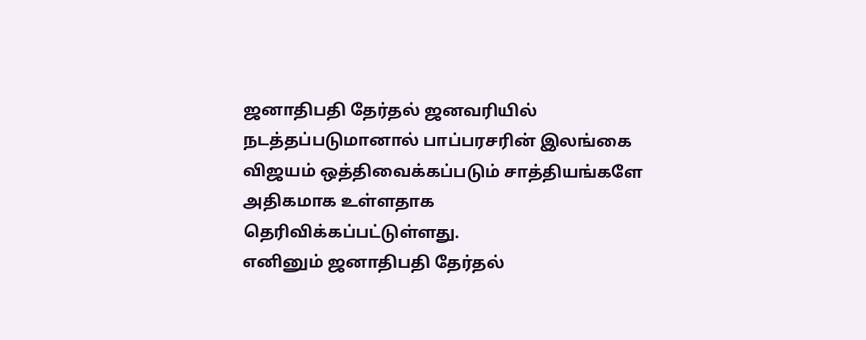ஜனாதிபதி தேர்தல் ஜனவரியில் நடத்தப்படுமானால் பாப்பரசரின் இலங்கை விஜயம் ஒத்திவைக்கப்படும் சாத்தியங்களே அதிகமாக உள்ளதாக தெரிவிக்கப்பட்டுள்ளது.
எனினும் ஜனாதிபதி தேர்தல்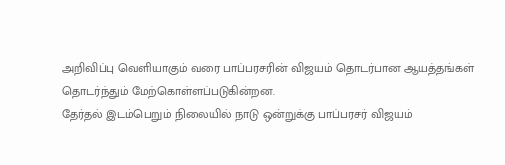அறிவிப்பு வெளியாகும் வரை பாப்பரசரின் விஜயம் தொடர்பான ஆயத்தங்கள் தொடர்ந்தும் மேற்கொள்ளப்படுகின்றன.
தேர்தல் இடம்பெறும் நிலையில் நாடு ஒன்றுக்கு பாப்பரசர் விஜயம்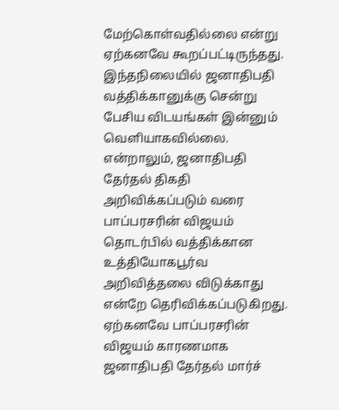மேற்கொள்வதில்லை என்று ஏற்கனவே கூறப்பட்டிருந்தது.
இந்தநிலையில் ஜனாதிபதி வத்திக்கானுக்கு சென்று பேசிய விடயங்கள் இன்னும் வெளியாகவில்லை.
என்றாலும், ஜனாதிபதி தேர்தல் திகதி அறிவிக்கப்படும் வரை பாப்பரசரின் விஜயம் தொடர்பில் வத்திக்கான உத்தியோகபூர்வ அறிவித்தலை விடுக்காது என்றே தெரிவிக்கப்படுகிறது.
ஏற்கனவே பாப்பரசரின் விஜயம் காரணமாக ஜனாதிபதி தேர்தல் மார்ச்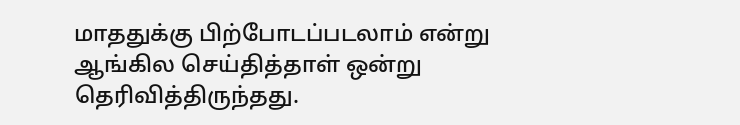மாததுக்கு பிற்போடப்படலாம் என்று ஆங்கில செய்தித்தாள் ஒன்று தெரிவித்திருந்தது.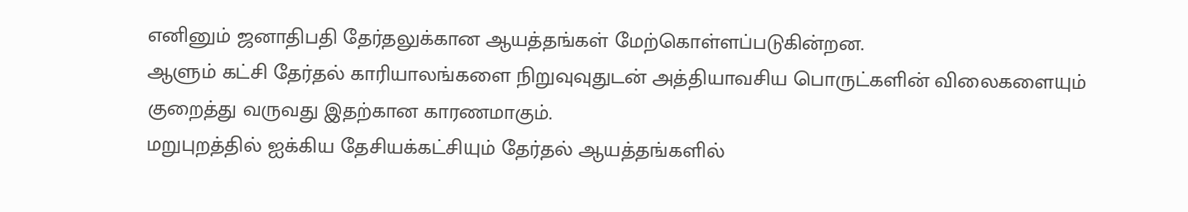எனினும் ஜனாதிபதி தேர்தலுக்கான ஆயத்தங்கள் மேற்கொள்ளப்படுகின்றன.
ஆளும் கட்சி தேர்தல் காரியாலங்களை நிறுவுவுதுடன் அத்தியாவசிய பொருட்களின் விலைகளையும் குறைத்து வருவது இதற்கான காரணமாகும்.
மறுபுறத்தில் ஐக்கிய தேசியக்கட்சியும் தேர்தல் ஆயத்தங்களில்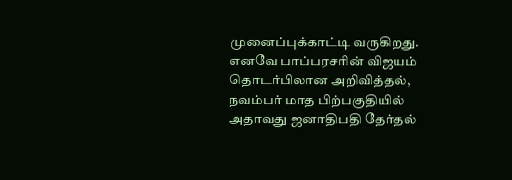முனைப்புக்காட்டி வருகிறது.
எனவே பாப்பரசரின் விஜயம் தொடர்பிலான அறிவித்தல், நவம்பர் மாத பிற்பகுதியில் அதாவது ஜனாதிபதி தேர்தல்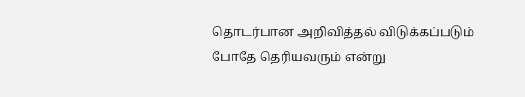தொடர்பான அறிவித்தல் விடுக்கப்படும் போதே தெரியவரும் என்று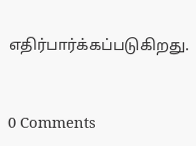எதிர்பார்க்கப்படுகிறது.


0 Comments